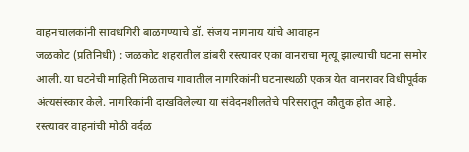वाहनचालकांनी सावधगिरी बाळगण्याचे डॉ. संजय नागनाय यांचे आवाहन
जळकोट (प्रतिनिधी) : जळकोट शहरातील डांबरी रस्त्यावर एका वानराचा मृत्यू झाल्याची घटना समोर आली. या घटनेची माहिती मिळताच गावातील नागरिकांनी घटनास्थळी एकत्र येत वानरावर विधीपूर्वक अंत्यसंस्कार केले. नागरिकांनी दाखविलेल्या या संवेदनशीलतेचे परिसरातून कौतुक होत आहे.
रस्त्यावर वाहनांची मोठी वर्दळ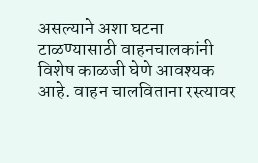असल्याने अशा घटना टाळण्यासाठी वाहनचालकांनी विशेष काळजी घेणे आवश्यक आहे. वाहन चालविताना रस्त्यावर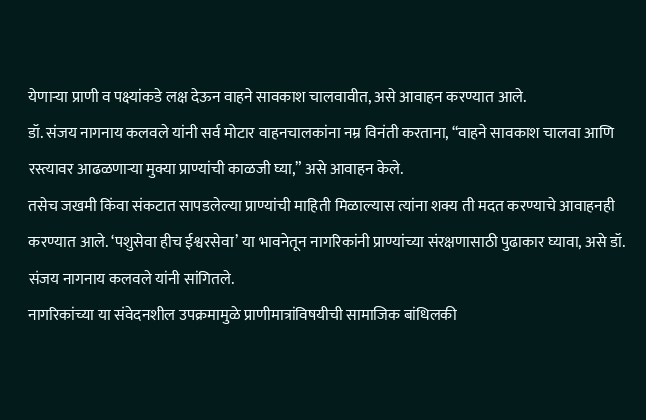येणाऱ्या प्राणी व पक्ष्यांकडे लक्ष देऊन वाहने सावकाश चालवावीत, असे आवाहन करण्यात आले.
डॉ. संजय नागनाय कलवले यांनी सर्व मोटार वाहनचालकांना नम्र विनंती करताना, “वाहने सावकाश चालवा आणि रस्त्यावर आढळणाऱ्या मुक्या प्राण्यांची काळजी घ्या,” असे आवाहन केले.
तसेच जखमी किंवा संकटात सापडलेल्या प्राण्यांची माहिती मिळाल्यास त्यांना शक्य ती मदत करण्याचे आवाहनही करण्यात आले. ‘पशुसेवा हीच ईश्वरसेवा’ या भावनेतून नागरिकांनी प्राण्यांच्या संरक्षणासाठी पुढाकार घ्यावा, असे डॉ. संजय नागनाय कलवले यांनी सांगितले.
नागरिकांच्या या संवेदनशील उपक्रमामुळे प्राणीमात्रांविषयीची सामाजिक बांधिलकी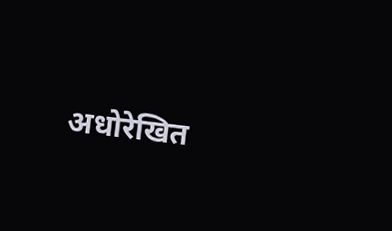अधोरेखित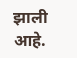झाली आहे.